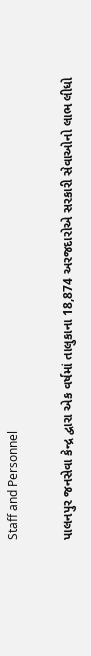Staff and Personnel

પાલનપુર જનસેવા કેન્દ્ર દ્વારા એક વર્ષમાં તાલુકાના 18,874 અરજદારોએ સરકારી સેવાઓનો લાભ લીધો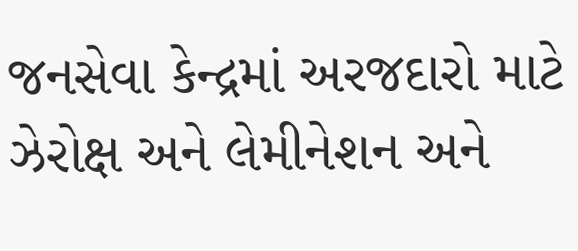જનસેવા કેન્દ્રમાં અરજદારો માટે ઝેરોક્ષ અને લેમીનેશન અને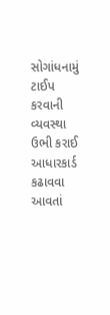સોગાંધનામું ટાઈપ કરવાની વ્યવસ્થા ઉભી કરાઈ આધારકાર્ડ કઢાવવા આવતાં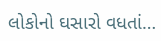લોકોનો ઘસારો વધતાં…